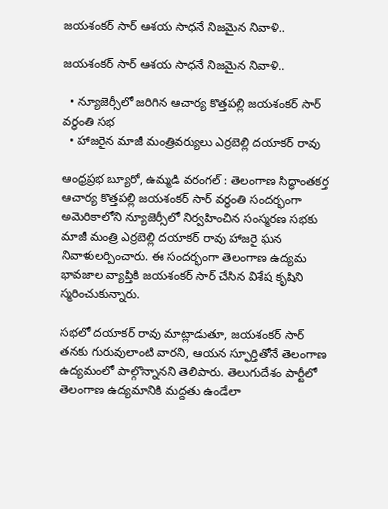జయశంకర్ సార్ ఆశయ సాధనే నిజమైన నివాళి..

జయశంకర్ సార్ ఆశయ సాధనే నిజమైన నివాళి..

  • న్యూజెర్సీలో జరిగిన ఆచార్య కొత్తపల్లి జయశంకర్ సార్ వర్ధంతి సభ
  • హాజరైన మాజీ మంత్రివర్యులు ఎర్రబెల్లి దయాకర్ రావు

ఆంధ్రప్రభ బ్యూరో, ఉమ్మడి వరంగల్ : తెలంగాణ సిద్ధాంతకర్త ఆచార్య కొత్తపల్లి జయశంకర్ సార్ వర్ధంతి సందర్భంగా అమెరికాలోని న్యూజెర్సీలో నిర్వహించిన సంస్మరణ సభకు మాజీ మంత్రి ఎర్రబెల్లి దయాకర్ రావు హాజరై ఘన నివాళులర్పించారు. ఈ సందర్భంగా తెలంగాణ ఉద్యమ భావజాల వ్యాప్తికి జయశంకర్ సార్ చేసిన విశేష కృషిని స్మరించుకున్నారు.

సభలో దయాకర్ రావు మాట్లాడుతూ, జయశంకర్ సార్ తనకు గురువులాంటి వారని, ఆయన స్ఫూర్తితోనే తెలంగాణ ఉద్యమంలో పాల్గొన్నానని తెలిపారు. తెలుగుదేశం పార్టీలో తెలంగాణ ఉద్యమానికి మద్దతు ఉండేలా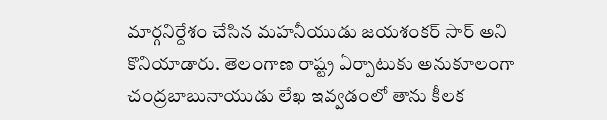మార్గనిర్దేశం చేసిన మహనీయుడు జయశంకర్ సార్ అని కొనియాడారు. తెలంగాణ రాష్ట్ర ఏర్పాటుకు అనుకూలంగా చంద్రబాబునాయుడు లేఖ ఇవ్వడంలో తాను కీలక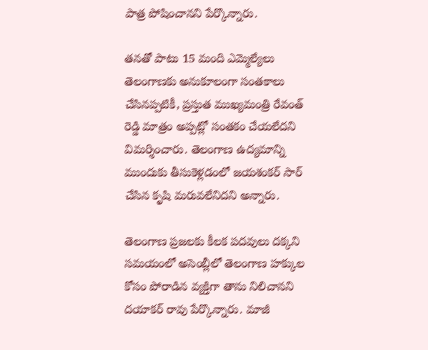పాత్ర పోషించానని పేర్కొన్నారు.

తనతో పాటు 15 మంది ఎమ్మెల్యేలు తెలంగాణకు అనుకూలంగా సంతకాలు చేసినప్పటికీ, ప్రస్తుత ముఖ్యమంత్రి రేవంత్ రెడ్డి మాత్రం అప్పట్లో సంతకం చేయలేదని విమర్శించారు. తెలంగాణ ఉద్యమాన్ని ముందుకు తీసుకెళ్లడంలో జయశంకర్ సార్ చేసిన కృషి మరువలేనిదని అన్నారు.

తెలంగాణ ప్రజలకు కీలక పదవులు దక్కని సమయంలో అసెంబ్లీలో తెలంగాణ హక్కుల కోసం పోరాడిన వ్యక్తిగా తాను నిలిచానని దయాకర్ రావు పేర్కొన్నారు. మాజీ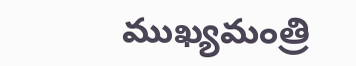ముఖ్యమంత్రి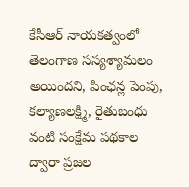కేసీఆర్ నాయకత్వంలో తెలంగాణ సస్యశ్యామలం అయిందని, పింఛన్ల పెంపు, కల్యాణలక్ష్మి, రైతుబంధు వంటి సంక్షేమ పథకాల ద్వారా ప్రజల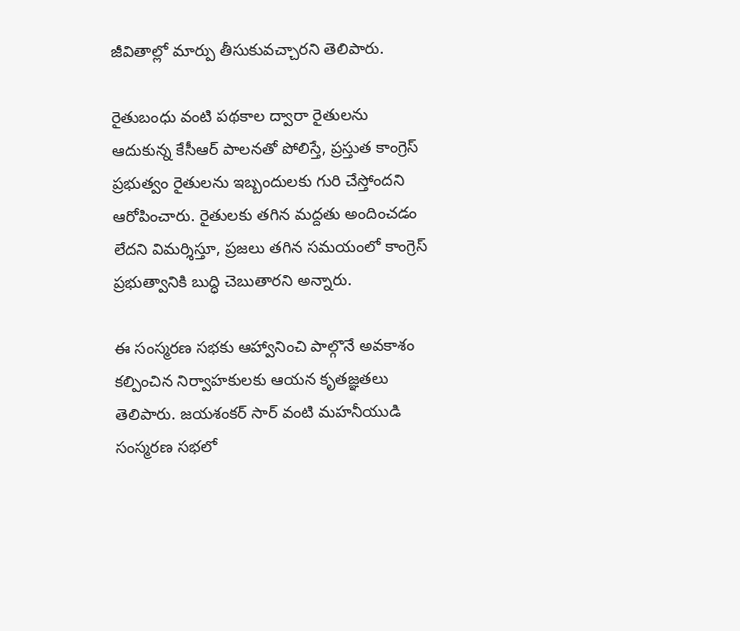జీవితాల్లో మార్పు తీసుకువచ్చారని తెలిపారు.

రైతుబంధు వంటి పథకాల ద్వారా రైతులను ఆదుకున్న కేసీఆర్ పాలనతో పోలిస్తే, ప్రస్తుత కాంగ్రెస్ ప్రభుత్వం రైతులను ఇబ్బందులకు గురి చేస్తోందని ఆరోపించారు. రైతులకు తగిన మద్దతు అందించడం లేదని విమర్శిస్తూ, ప్రజలు తగిన సమయంలో కాంగ్రెస్ ప్రభుత్వానికి బుద్ధి చెబుతారని అన్నారు.

ఈ సంస్మరణ సభకు ఆహ్వానించి పాల్గొనే అవకాశం కల్పించిన నిర్వాహకులకు ఆయన కృతజ్ఞతలు తెలిపారు. జయశంకర్ సార్ వంటి మహనీయుడి సంస్మరణ సభలో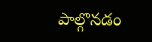పాల్గొనడం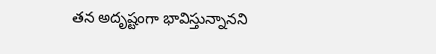తన అదృష్టంగా భావిస్తున్నానని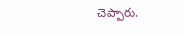చెప్పారు.